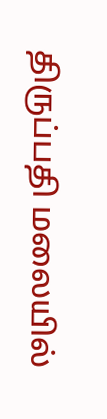திருப்பதி மலையில்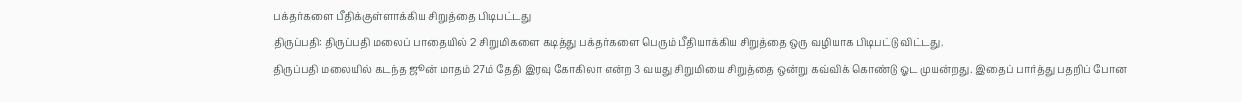பக்தர்களை பீதிக்குள்ளாக்கிய சிறுத்தை பிடிபட்டது
திருப்பதி: திருப்பதி மலைப் பாதையில் 2 சிறுமிகளை கடித்து பக்தர்களை பெரும் பீதியாக்கிய சிறுத்தை ஒரு வழியாக பிடிபட்டு விட்டது.
திருப்பதி மலையில் கடந்த ஜூன் மாதம் 27ம் தேதி இரவு கோகிலா என்ற 3 வயது சிறுமியை சிறுத்தை ஒன்று கவ்விக் கொண்டு ஓட முயன்றது. இதைப் பார்த்து பதறிப் போன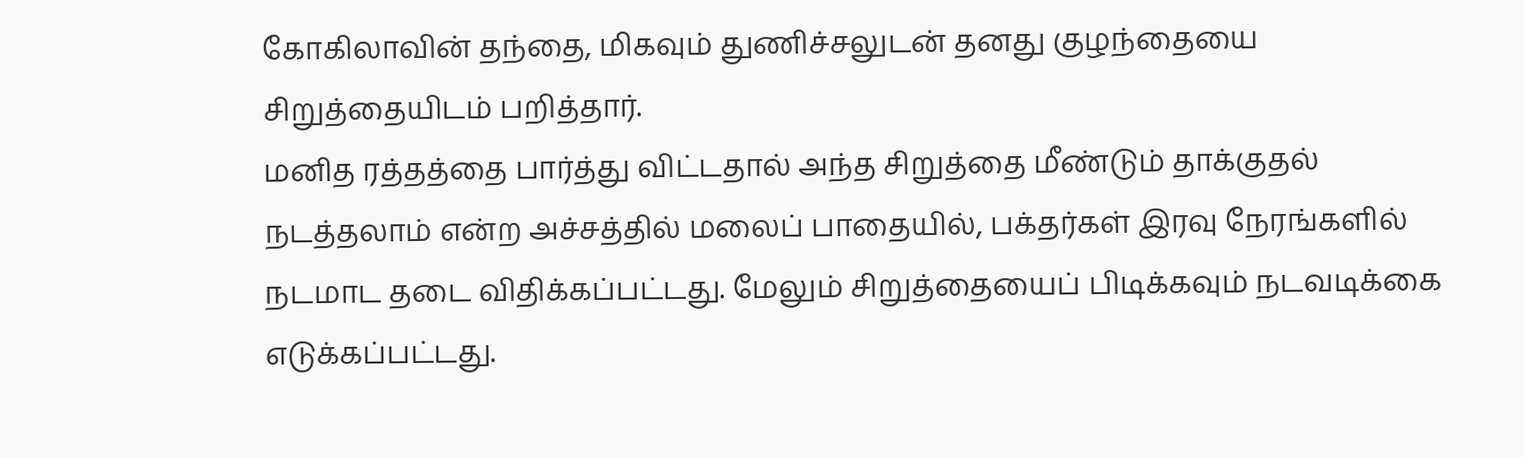கோகிலாவின் தந்தை, மிகவும் துணிச்சலுடன் தனது குழந்தையை சிறுத்தையிடம் பறித்தார்.
மனித ரத்தத்தை பார்த்து விட்டதால் அந்த சிறுத்தை மீண்டும் தாக்குதல் நடத்தலாம் என்ற அச்சத்தில் மலைப் பாதையில், பக்தர்கள் இரவு நேரங்களில் நடமாட தடை விதிக்கப்பட்டது. மேலும் சிறுத்தையைப் பிடிக்கவும் நடவடிக்கை எடுக்கப்பட்டது.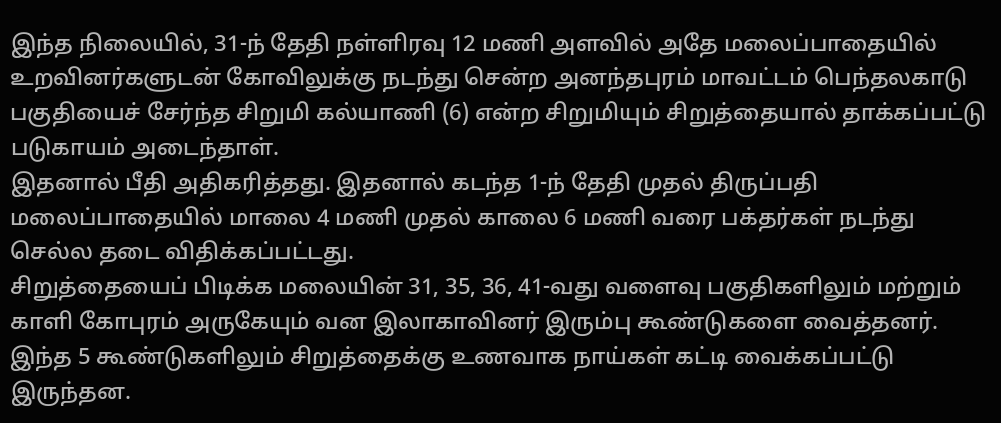இந்த நிலையில், 31-ந் தேதி நள்ளிரவு 12 மணி அளவில் அதே மலைப்பாதையில் உறவினர்களுடன் கோவிலுக்கு நடந்து சென்ற அனந்தபுரம் மாவட்டம் பெந்தலகாடு பகுதியைச் சேர்ந்த சிறுமி கல்யாணி (6) என்ற சிறுமியும் சிறுத்தையால் தாக்கப்பட்டு படுகாயம் அடைந்தாள்.
இதனால் பீதி அதிகரித்தது. இதனால் கடந்த 1-ந் தேதி முதல் திருப்பதி மலைப்பாதையில் மாலை 4 மணி முதல் காலை 6 மணி வரை பக்தர்கள் நடந்து செல்ல தடை விதிக்கப்பட்டது.
சிறுத்தையைப் பிடிக்க மலையின் 31, 35, 36, 41-வது வளைவு பகுதிகளிலும் மற்றும் காளி கோபுரம் அருகேயும் வன இலாகாவினர் இரும்பு கூண்டுகளை வைத்தனர். இந்த 5 கூண்டுகளிலும் சிறுத்தைக்கு உணவாக நாய்கள் கட்டி வைக்கப்பட்டு இருந்தன.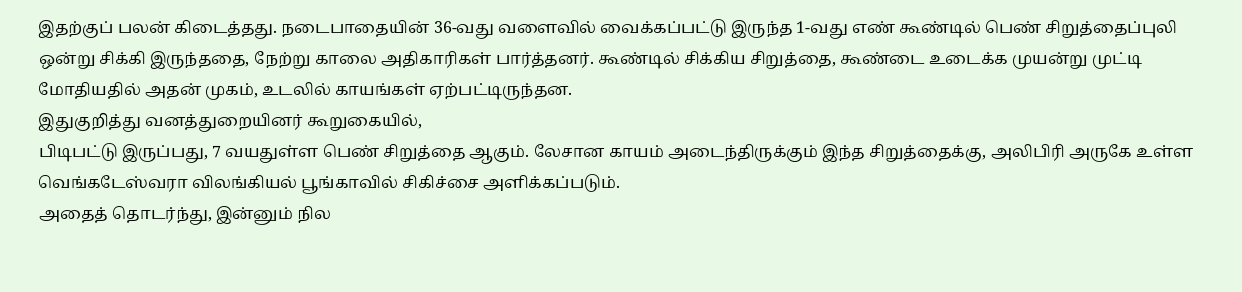இதற்குப் பலன் கிடைத்தது. நடைபாதையின் 36-வது வளைவில் வைக்கப்பட்டு இருந்த 1-வது எண் கூண்டில் பெண் சிறுத்தைப்புலி ஒன்று சிக்கி இருந்ததை, நேற்று காலை அதிகாரிகள் பார்த்தனர். கூண்டில் சிக்கிய சிறுத்தை, கூண்டை உடைக்க முயன்று முட்டி மோதியதில் அதன் முகம், உடலில் காயங்கள் ஏற்பட்டிருந்தன.
இதுகுறித்து வனத்துறையினர் கூறுகையில்,
பிடிபட்டு இருப்பது, 7 வயதுள்ள பெண் சிறுத்தை ஆகும். லேசான காயம் அடைந்திருக்கும் இந்த சிறுத்தைக்கு, அலிபிரி அருகே உள்ள வெங்கடேஸ்வரா விலங்கியல் பூங்காவில் சிகிச்சை அளிக்கப்படும்.
அதைத் தொடர்ந்து, இன்னும் நில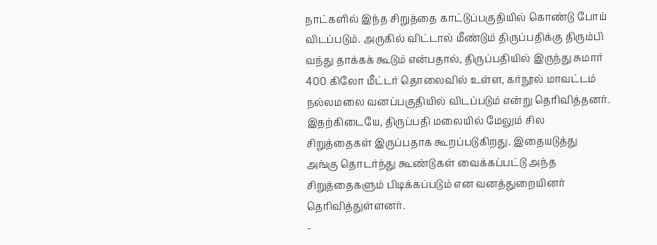நாட்களில் இந்த சிறுத்தை காட்டுப்பகுதியில் கொண்டு போய் விடப்படும். அருகில் விட்டால் மீண்டும் திருப்பதிக்கு திரும்பி வந்து தாக்கக் கூடும் என்பதால், திருப்பதியில் இருந்து சுமார் 400 கிலோ மீட்டர் தொலைவில் உள்ள, கர்நூல் மாவட்டம் நல்லமலை வனப்பகுதியில் விடப்படும் என்று தெரிவித்தனர்.
இதற்கிடையே, திருப்பதி மலையில் மேலும் சில சிறுத்தைகள் இருப்பதாக கூறப்படுகிறது. இதையடுத்து அங்கு தொடர்ந்து கூண்டுகள் வைக்கப்பட்டு அந்த சிறுத்தைகளும் பிடிக்கப்படும் என வனத்துறையினர் தெரிவித்துள்ளனர்.
-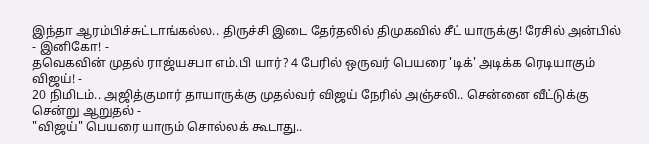இந்தா ஆரம்பிச்சுட்டாங்கல்ல.. திருச்சி இடை தேர்தலில் திமுகவில் சீட் யாருக்கு! ரேசில் அன்பில் - இனிகோ! -
தவெகவின் முதல் ராஜ்யசபா எம்.பி யார்? 4 பேரில் ஒருவர் பெயரை 'டிக்' அடிக்க ரெடியாகும் விஜய்! -
20 நிமிடம்.. அஜித்குமார் தாயாருக்கு முதல்வர் விஜய் நேரில் அஞ்சலி.. சென்னை வீட்டுக்கு சென்று ஆறுதல் -
"விஜய்" பெயரை யாரும் சொல்லக் கூடாது..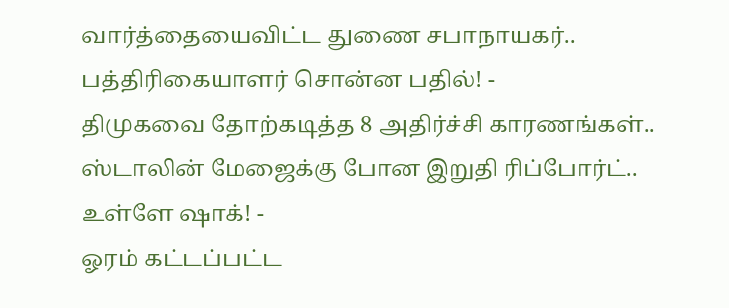வார்த்தையைவிட்ட துணை சபாநாயகர்.. பத்திரிகையாளர் சொன்ன பதில்! -
திமுகவை தோற்கடித்த 8 அதிர்ச்சி காரணங்கள்.. ஸ்டாலின் மேஜைக்கு போன இறுதி ரிப்போர்ட்.. உள்ளே ஷாக்! -
ஓரம் கட்டப்பட்ட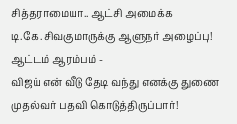சித்தராமையா.. ஆட்சி அமைக்க டி.கே.சிவகுமாருக்கு ஆளுநர் அழைப்பு! ஆட்டம் ஆரம்பம் -
விஜய் என் வீடு தேடி வந்து எனக்கு துணை முதல்வர் பதவி கொடுத்திருப்பார்!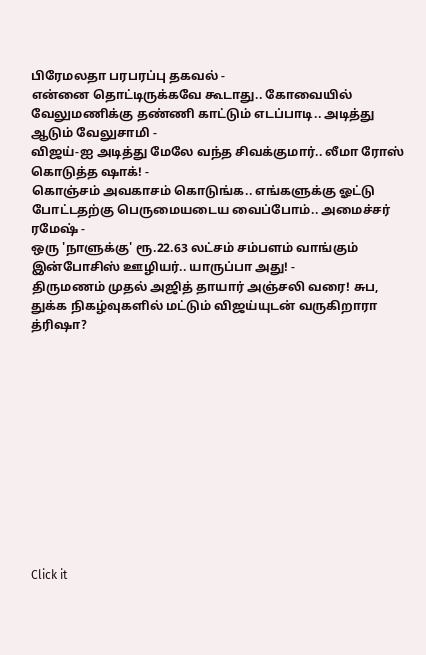பிரேமலதா பரபரப்பு தகவல் -
என்னை தொட்டிருக்கவே கூடாது.. கோவையில் வேலுமணிக்கு தண்ணி காட்டும் எடப்பாடி.. அடித்து ஆடும் வேலுசாமி -
விஜய்-ஐ அடித்து மேலே வந்த சிவக்குமார்.. லீமா ரோஸ் கொடுத்த ஷாக்! -
கொஞ்சம் அவகாசம் கொடுங்க.. எங்களுக்கு ஓட்டு போட்டதற்கு பெருமையடைய வைப்போம்.. அமைச்சர் ரமேஷ் -
ஒரு 'நாளுக்கு' ரூ.22.63 லட்சம் சம்பளம் வாங்கும் இன்போசிஸ் ஊழியர்.. யாருப்பா அது! -
திருமணம் முதல் அஜித் தாயார் அஞ்சலி வரை! சுப, துக்க நிகழ்வுகளில் மட்டும் விஜய்யுடன் வருகிறாரா த்ரிஷா?












Click it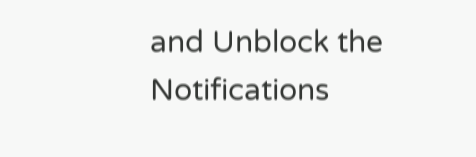and Unblock the Notifications